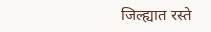जिल्ह्यात रस्ते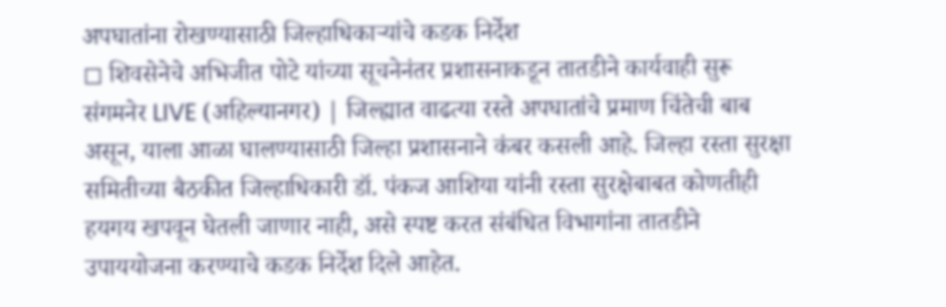अपघातांना रोखण्यासाठी जिल्हाधिकाऱ्यांचे कडक निर्देश
◻ शिवसेनेचे अभिजीत पोटे यांच्या सूचनेनंतर प्रशासनाकडून तातडीने कार्यवाही सुरू
संगमनेर LIVE (अहिल्यानगर) | जिल्ह्यात वाढत्या रस्ते अपघातांचे प्रमाण चिंतेची बाब असून, याला आळा घालण्यासाठी जिल्हा प्रशासनाने कंबर कसली आहे. जिल्हा रस्ता सुरक्षा समितीच्या बैठकीत जिल्हाधिकारी डॉ. पंकज आशिया यांनी रस्ता सुरक्षेबाबत कोणतीही हयगय खपवून घेतली जाणार नाही, असे स्पष्ट करत संबंधित विभागांना तातडीने उपाययोजना करण्याचे कडक निर्देश दिले आहेत.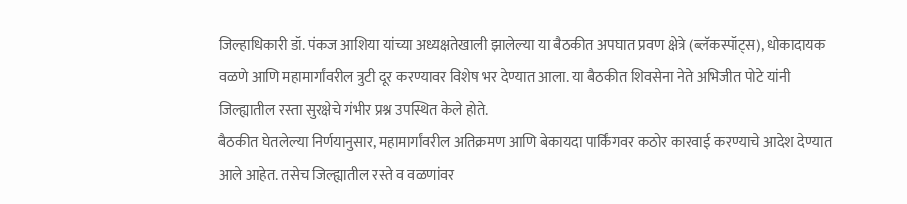जिल्हाधिकारी डॉ. पंकज आशिया यांच्या अध्यक्षतेखाली झालेल्या या बैठकीत अपघात प्रवण क्षेत्रे (ब्लॅकस्पॉट्स), धोकादायक वळणे आणि महामार्गांवरील त्रुटी दूर करण्यावर विशेष भर देण्यात आला. या बैठकीत शिवसेना नेते अभिजीत पोटे यांनी जिल्ह्यातील रस्ता सुरक्षेचे गंभीर प्रश्न उपस्थित केले होते.
बैठकीत घेतलेल्या निर्णयानुसार, महामार्गांवरील अतिक्रमण आणि बेकायदा पार्किंगवर कठोर कारवाई करण्याचे आदेश देण्यात आले आहेत. तसेच जिल्ह्यातील रस्ते व वळणांवर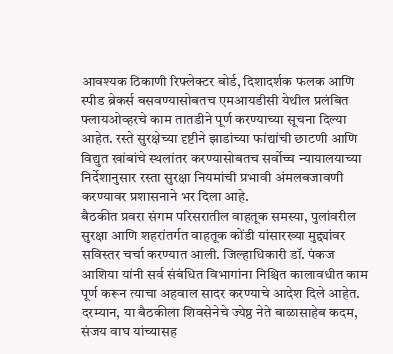आवश्यक ठिकाणी रिफ्लेक्टर बोर्ड, दिशादर्शक फलक आणि स्पीड ब्रेकर्स बसवण्यासोबतच एमआयडीसी येथील प्रलंबित फ्लायओव्हरचे काम तातडीने पूर्ण करण्याच्या सूचना दिल्या आहेत. रस्ते सुरक्षेच्या दृष्टीने झाडांच्या फांद्यांची छाटणी आणि विद्युत खांबांचे स्थलांतर करण्यासोबतच सर्वोच्च न्यायालयाच्या निर्देशानुसार रस्ता सुरक्षा नियमांची प्रभावी अंमलबजावणी करण्यावर प्रशासनाने भर दिला आहे.
बैठकीत प्रवरा संगम परिसरातील वाहतूक समस्या, पुलांवरील सुरक्षा आणि शहरांतर्गत वाहतूक कोंडी यांसारख्या मुद्द्यांवर सविस्तर चर्चा करण्यात आली. जिल्हाधिकारी डॉ. पंकज आशिया यांनी सर्व संबंधित विभागांना निश्चित कालावधीत काम पूर्ण करून त्याचा अहवाल सादर करण्याचे आदेश दिले आहेत.
दरम्यान, या बैठकीला शिवसेनेचे ज्येष्ठ नेते बाळासाहेब कदम, संजय वाघ यांच्यासह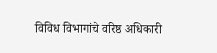विविध विभागांचे वरिष्ठ अधिकारी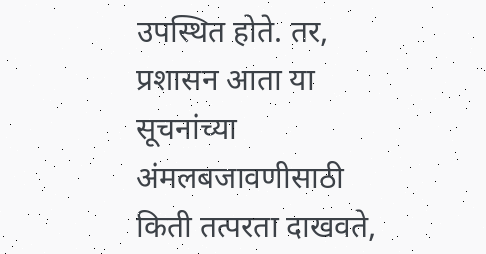उपस्थित होते. तर, प्रशासन आता या सूचनांच्या अंमलबजावणीसाठी किती तत्परता दाखवते,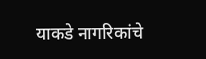याकडे नागरिकांचे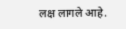लक्ष लागले आहे.